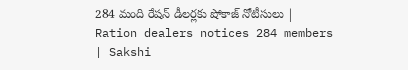284 మంది రేషన్‌ డీలర్లకు షోకాజ్‌ నోటీసులు | Ration dealers notices 284 members | Sakshi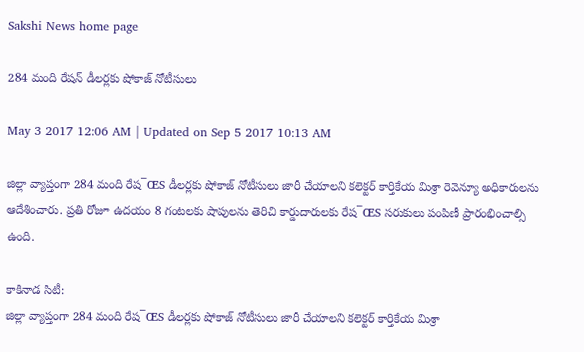Sakshi News home page

284 మంది రేషన్‌ డీలర్లకు షోకాజ్‌ నోటీసులు

May 3 2017 12:06 AM | Updated on Sep 5 2017 10:13 AM

జిల్లా వ్యాప్తంగా 284 మంది రేష¯ŒS డీలర్లకు షోకాజ్‌ నోటీసులు జారీ చేయాలని కలెక్టర్‌ కార్తికేయ మిశ్రా రెవెన్యూ అధికారులను ఆదేశించారు. ప్రతి రోజూ ఉదయం 8 గంటలకు షాపులను తెరిచి కార్డుదారులకు రేష¯ŒS సరుకులు పంపిణీ ప్రారంభించాల్సి ఉంది.

కాకినాడ సిటీ:
జిల్లా వ్యాప్తంగా 284 మంది రేష¯ŒS డీలర్లకు షోకాజ్‌ నోటీసులు జారీ చేయాలని కలెక్టర్‌ కార్తికేయ మిశ్రా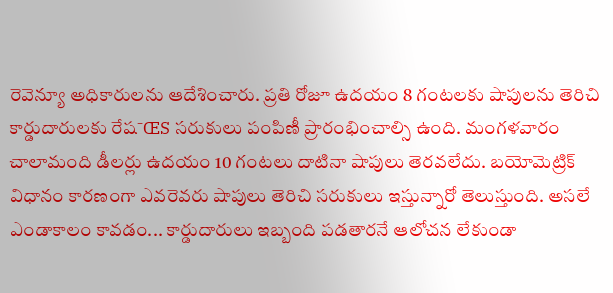రెవెన్యూ అధికారులను ఆదేశించారు. ప్రతి రోజూ ఉదయం 8 గంటలకు షాపులను తెరిచి కార్డుదారులకు రేష¯ŒS సరుకులు పంపిణీ ప్రారంభించాల్సి ఉంది. మంగళవారం చాలామంది డీలర్లు ఉదయం 10 గంటలు దాటినా షాపులు తెరవలేదు. బయోమెట్రిక్‌ విధానం కారణంగా ఎవరెవరు షాపులు తెరిచి సరుకులు ఇస్తున్నారో తెలుస్తుంది. అసలే ఎండాకాలం కావడం... కార్డుదారులు ఇబ్బంది పడతారనే ఆలోచన లేకుండా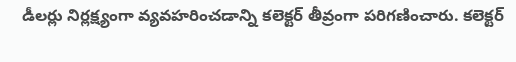డీలర్లు నిర్లక్ష్యంగా వ్యవహరించడాన్ని కలెక్టర్‌ తీవ్రంగా పరిగణించారు. కలెక్టర్‌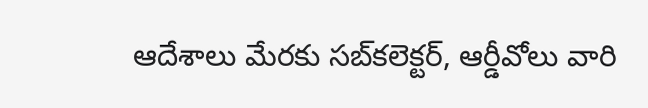ఆదేశాలు మేరకు సబ్‌కలెక్టర్, ఆర్డీవోలు వారి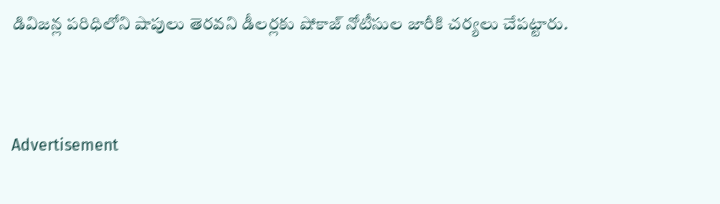డివిజన్ల పరిధిలోని షాపులు తెరవని డీలర్లకు షోకాజ్‌ నోటీసుల జారీకి చర్యలు చేపట్టారు.


Advertisement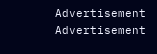Advertisement
Advertisement